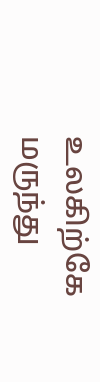உலகிற்கே மருந்து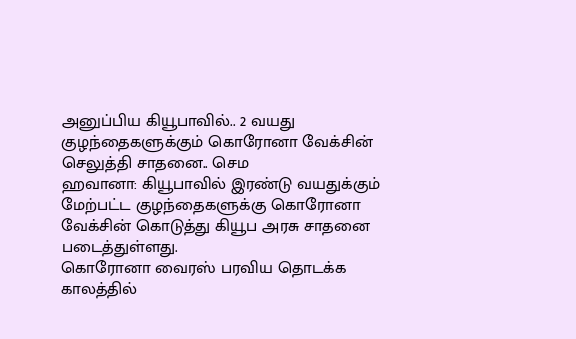அனுப்பிய கியூபாவில்.. 2 வயது குழந்தைகளுக்கும் கொரோனா வேக்சின் செலுத்தி சாதனை.. செம
ஹவானா: கியூபாவில் இரண்டு வயதுக்கும் மேற்பட்ட குழந்தைகளுக்கு கொரோனா வேக்சின் கொடுத்து கியூப அரசு சாதனை படைத்துள்ளது.
கொரோனா வைரஸ் பரவிய தொடக்க காலத்தில்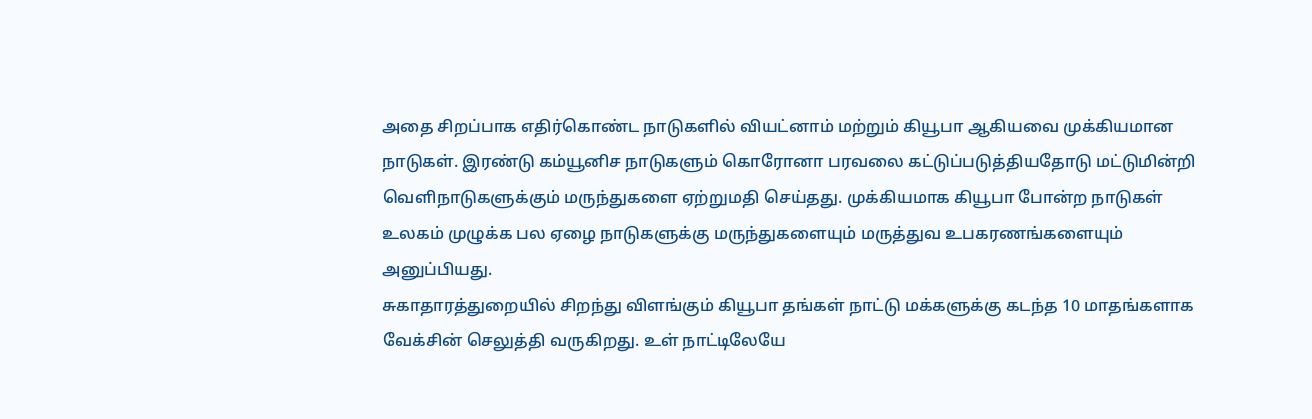அதை சிறப்பாக எதிர்கொண்ட நாடுகளில் வியட்னாம் மற்றும் கியூபா ஆகியவை முக்கியமான நாடுகள். இரண்டு கம்யூனிச நாடுகளும் கொரோனா பரவலை கட்டுப்படுத்தியதோடு மட்டுமின்றி வெளிநாடுகளுக்கும் மருந்துகளை ஏற்றுமதி செய்தது. முக்கியமாக கியூபா போன்ற நாடுகள் உலகம் முழுக்க பல ஏழை நாடுகளுக்கு மருந்துகளையும் மருத்துவ உபகரணங்களையும் அனுப்பியது.
சுகாதாரத்துறையில் சிறந்து விளங்கும் கியூபா தங்கள் நாட்டு மக்களுக்கு கடந்த 10 மாதங்களாக வேக்சின் செலுத்தி வருகிறது. உள் நாட்டிலேயே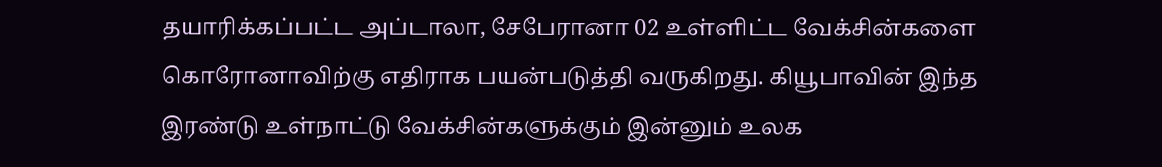தயாரிக்கப்பட்ட அப்டாலா, சேபேரானா 02 உள்ளிட்ட வேக்சின்களை கொரோனாவிற்கு எதிராக பயன்படுத்தி வருகிறது. கியூபாவின் இந்த இரண்டு உள்நாட்டு வேக்சின்களுக்கும் இன்னும் உலக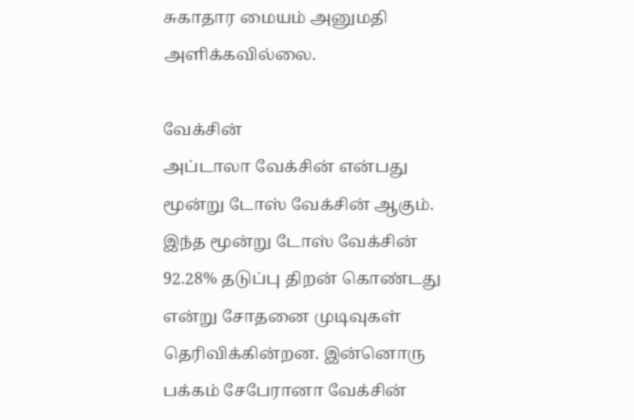சுகாதார மையம் அனுமதி அளிக்கவில்லை.

வேக்சின்
அப்டாலா வேக்சின் என்பது மூன்று டோஸ் வேக்சின் ஆகும். இந்த மூன்று டோஸ் வேக்சின் 92.28% தடுப்பு திறன் கொண்டது என்று சோதனை முடிவுகள் தெரிவிக்கின்றன. இன்னொரு பக்கம் சேபேரானா வேக்சின்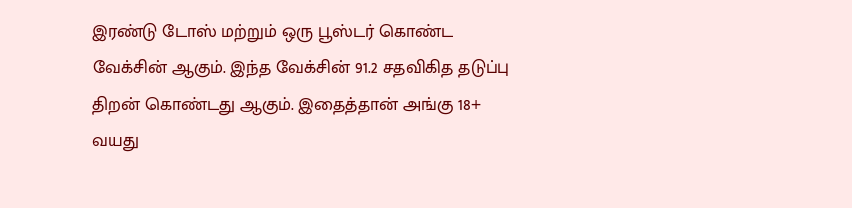இரண்டு டோஸ் மற்றும் ஒரு பூஸ்டர் கொண்ட வேக்சின் ஆகும். இந்த வேக்சின் 91.2 சதவிகித தடுப்பு திறன் கொண்டது ஆகும். இதைத்தான் அங்கு 18+ வயது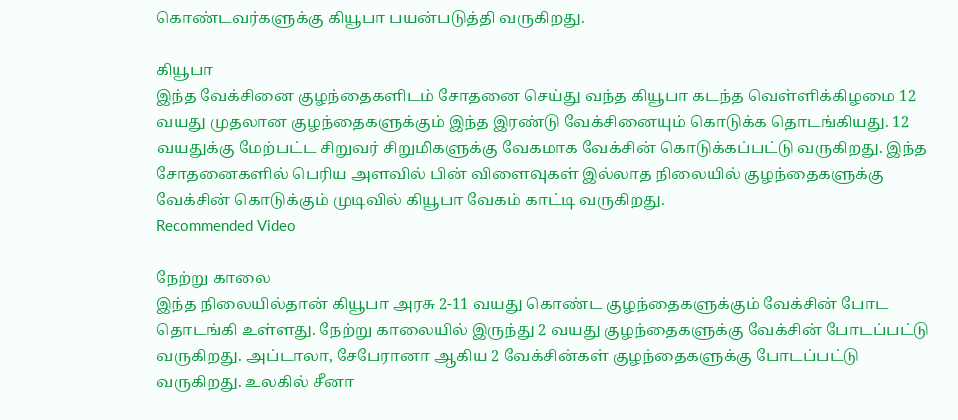கொண்டவர்களுக்கு கியூபா பயன்படுத்தி வருகிறது.

கியூபா
இந்த வேக்சினை குழந்தைகளிடம் சோதனை செய்து வந்த கியூபா கடந்த வெள்ளிக்கிழமை 12 வயது முதலான குழந்தைகளுக்கும் இந்த இரண்டு வேக்சினையும் கொடுக்க தொடங்கியது. 12 வயதுக்கு மேற்பட்ட சிறுவர் சிறுமிகளுக்கு வேகமாக வேக்சின் கொடுக்கப்பட்டு வருகிறது. இந்த சோதனைகளில் பெரிய அளவில் பின் விளைவுகள் இல்லாத நிலையில் குழந்தைகளுக்கு வேக்சின் கொடுக்கும் முடிவில் கியூபா வேகம் காட்டி வருகிறது.
Recommended Video

நேற்று காலை
இந்த நிலையில்தான் கியூபா அரசு 2-11 வயது கொண்ட குழந்தைகளுக்கும் வேக்சின் போட தொடங்கி உள்ளது. நேற்று காலையில் இருந்து 2 வயது குழந்தைகளுக்கு வேக்சின் போடப்பட்டு வருகிறது. அப்டாலா, சேபேரானா ஆகிய 2 வேக்சின்கள் குழந்தைகளுக்கு போடப்பட்டு வருகிறது. உலகில் சீனா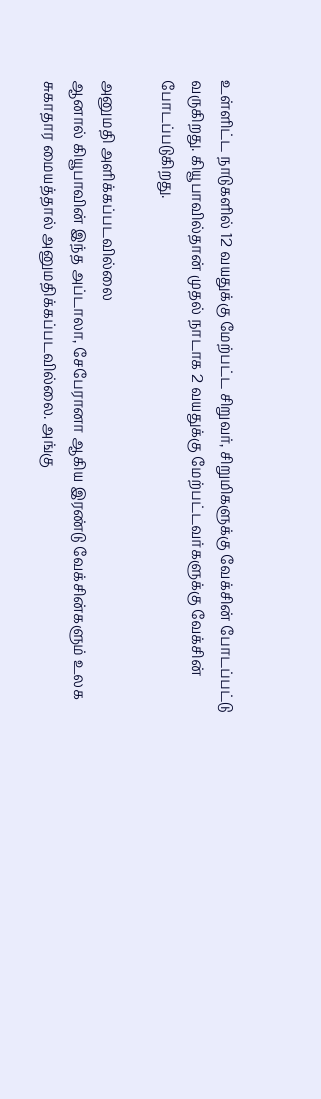உள்ளிட்ட நாடுகளில் 12 வயதுக்கு மேற்பட்ட சிறுவர், சிறுமிகளுக்கு வேக்சின் போடப்பட்டு வருகிறது. கியூபாவில்தான் முதல் நாடாக 2 வயதுக்கு மேற்பட்டவர்களுக்கு வேக்சின் போடப்படுகிறது.

அனுமதி அளிக்கப்படவில்லை
ஆனால் கியூபாவின் இந்த அப்டாலா, சேபேரானா ஆகிய இரண்டு வேக்சின்களும் உலக சுகாதார மையத்தால் அனுமதிக்கப்படவில்லை. அங்கு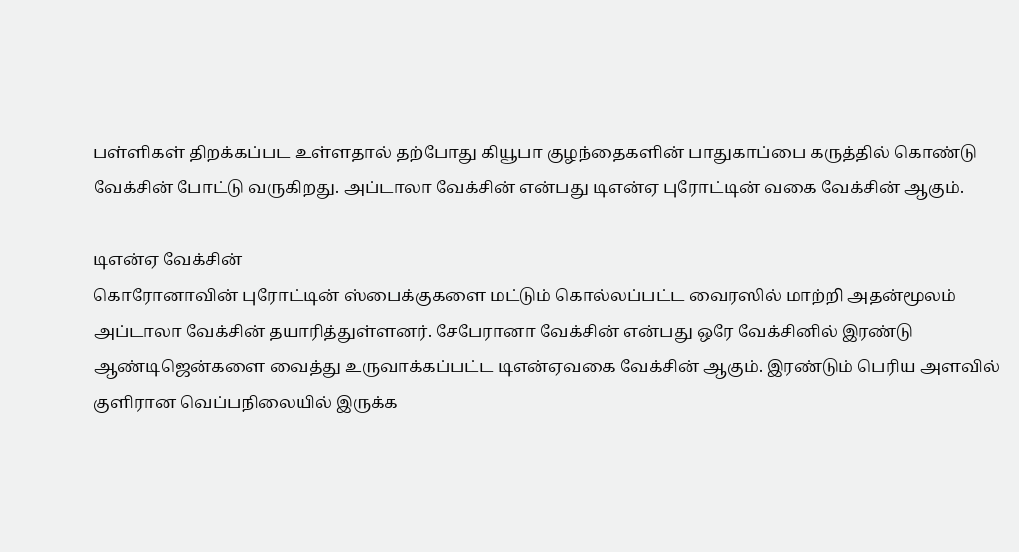பள்ளிகள் திறக்கப்பட உள்ளதால் தற்போது கியூபா குழந்தைகளின் பாதுகாப்பை கருத்தில் கொண்டு வேக்சின் போட்டு வருகிறது. அப்டாலா வேக்சின் என்பது டிஎன்ஏ புரோட்டின் வகை வேக்சின் ஆகும்.

டிஎன்ஏ வேக்சின்
கொரோனாவின் புரோட்டின் ஸ்பைக்குகளை மட்டும் கொல்லப்பட்ட வைரஸில் மாற்றி அதன்மூலம் அப்டாலா வேக்சின் தயாரித்துள்ளனர். சேபேரானா வேக்சின் என்பது ஒரே வேக்சினில் இரண்டு ஆண்டிஜென்களை வைத்து உருவாக்கப்பட்ட டிஎன்ஏவகை வேக்சின் ஆகும். இரண்டும் பெரிய அளவில் குளிரான வெப்பநிலையில் இருக்க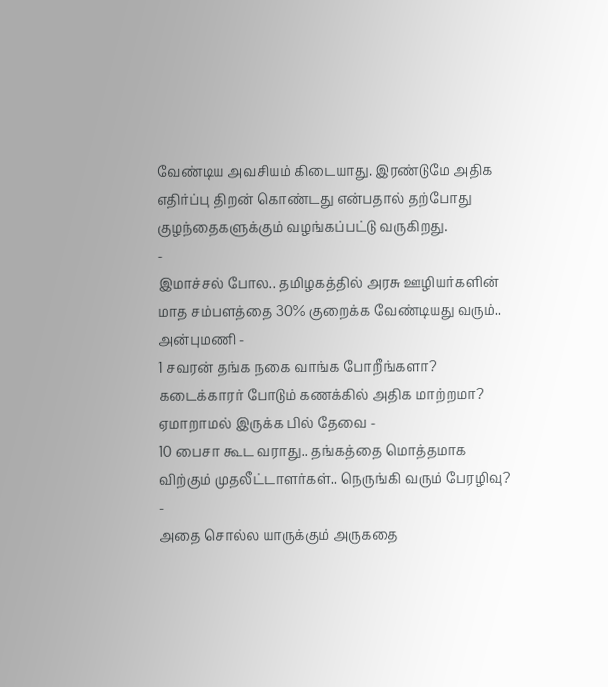வேண்டிய அவசியம் கிடையாது. இரண்டுமே அதிக எதிர்ப்பு திறன் கொண்டது என்பதால் தற்போது குழந்தைகளுக்கும் வழங்கப்பட்டு வருகிறது.
-
இமாச்சல் போல.. தமிழகத்தில் அரசு ஊழியர்களின் மாத சம்பளத்தை 30% குறைக்க வேண்டியது வரும்.. அன்புமணி -
1 சவரன் தங்க நகை வாங்க போறீங்களா? கடைக்காரர் போடும் கணக்கில் அதிக மாற்றமா? ஏமாறாமல் இருக்க பில் தேவை -
10 பைசா கூட வராது.. தங்கத்தை மொத்தமாக விற்கும் முதலீட்டாளர்கள்.. நெருங்கி வரும் பேரழிவு? -
அதை சொல்ல யாருக்கும் அருகதை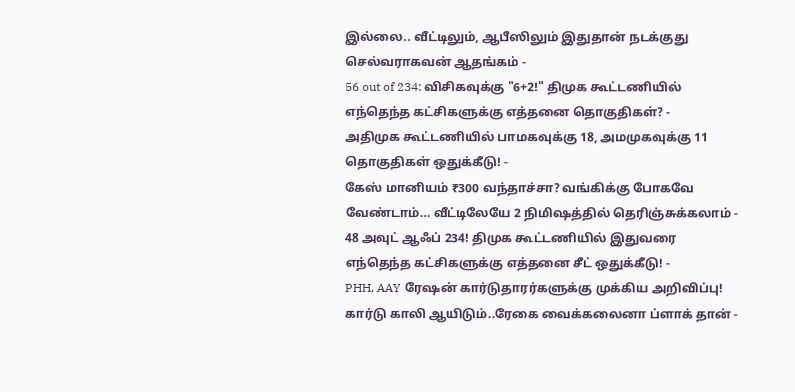இல்லை.. வீட்டிலும், ஆபீஸிலும் இதுதான் நடக்குது செல்வராகவன் ஆதங்கம் -
56 out of 234: விசிகவுக்கு "6+2!" திமுக கூட்டணியில் எந்தெந்த கட்சிகளுக்கு எத்தனை தொகுதிகள்? -
அதிமுக கூட்டணியில் பாமகவுக்கு 18, அமமுகவுக்கு 11 தொகுதிகள் ஒதுக்கீடு! -
கேஸ் மானியம் ₹300 வந்தாச்சா? வங்கிக்கு போகவே வேண்டாம்… வீட்டிலேயே 2 நிமிஷத்தில் தெரிஞ்சுக்கலாம் -
48 அவுட் ஆஃப் 234! திமுக கூட்டணியில் இதுவரை எந்தெந்த கட்சிகளுக்கு எத்தனை சீட் ஒதுக்கீடு! -
PHH, AAY ரேஷன் கார்டுதாரர்களுக்கு முக்கிய அறிவிப்பு! கார்டு காலி ஆயிடும்..ரேகை வைக்கலைனா ப்ளாக் தான் -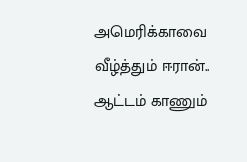அமெரிக்காவை வீழ்த்தும் ஈரான்.. ஆட்டம் காணும்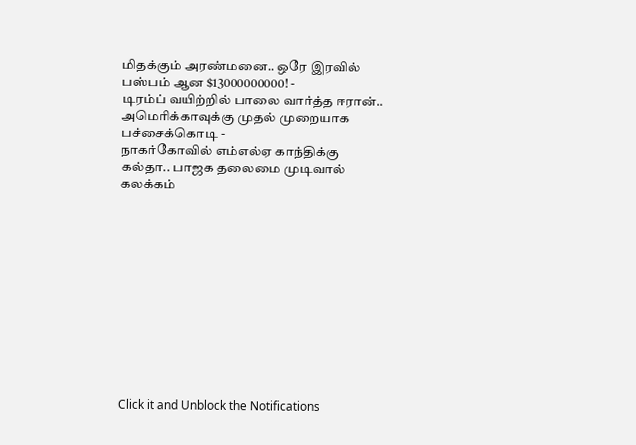மிதக்கும் அரண்மனை.. ஒரே இரவில் பஸ்பம் ஆன $13000000000! -
டிரம்ப் வயிற்றில் பாலை வார்த்த ஈரான்.. அமெரிக்காவுக்கு முதல் முறையாக பச்சைக்கொடி -
நாகர்கோவில் எம்எல்ஏ காந்திக்கு கல்தா.. பாஜக தலைமை முடிவால் கலக்கம்












Click it and Unblock the Notifications